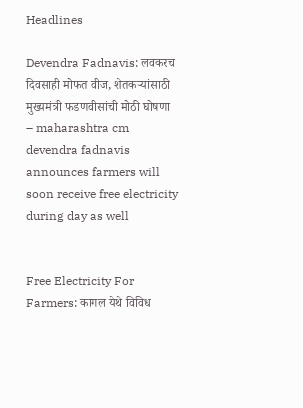Headlines

Devendra Fadnavis: लवकरच दिवसाही मोफत वीज, शेतकऱ्यांसाठी मुख्यमंत्री फडणवीसांची मोठी घोषणा – maharashtra cm devendra fadnavis announces farmers will soon receive free electricity during day as well


Free Electricity For Farmers: कागल येथे विविध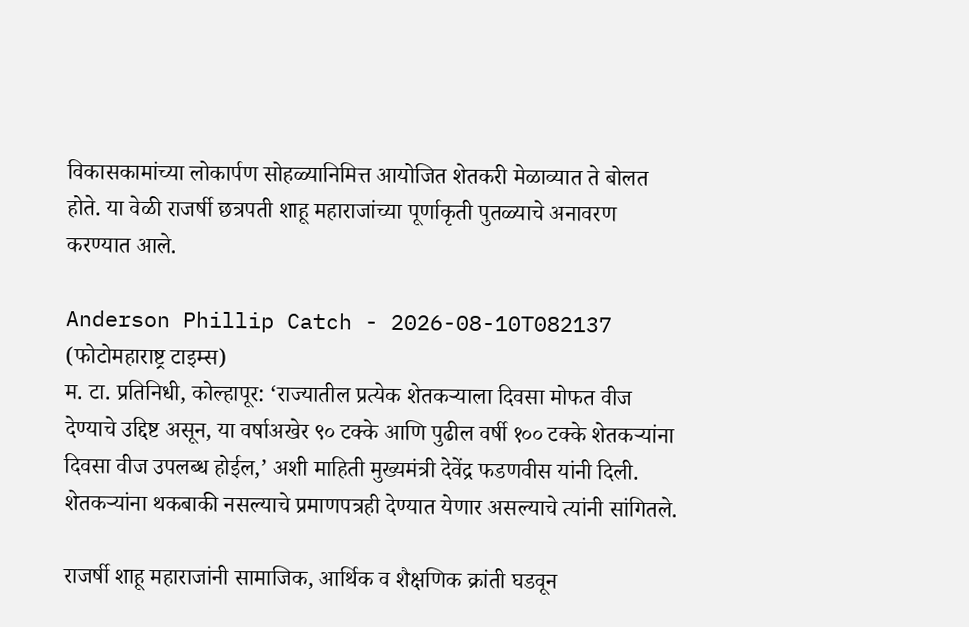विकासकामांच्या लोकार्पण सोहळ्यानिमित्त आयोजित शेतकरी मेळाव्यात ते बोलत होते. या वेळी राजर्षी छत्रपती शाहू महाराजांच्या पूर्णाकृती पुतळ्याचे अनावरण करण्यात आले.

Anderson Phillip Catch - 2026-08-10T082137
(फोटोमहाराष्ट्र टाइम्स)
म. टा. प्रतिनिधी, कोल्हापूर: ‘राज्यातील प्रत्येक शेतकऱ्याला दिवसा मोफत वीज देण्याचे उद्दिष्ट असून, या वर्षाअखेर ९० टक्के आणि पुढील वर्षी १०० टक्के शेतकऱ्यांना दिवसा वीज उपलब्ध होईल,’ अशी माहिती मुख्यमंत्री देवेंद्र फडणवीस यांनी दिली. शेतकऱ्यांना थकबाकी नसल्याचे प्रमाणपत्रही देण्यात येणार असल्याचे त्यांनी सांगितले.

राजर्षी शाहू महाराजांनी सामाजिक, आर्थिक व शैक्षणिक क्रांती घडवून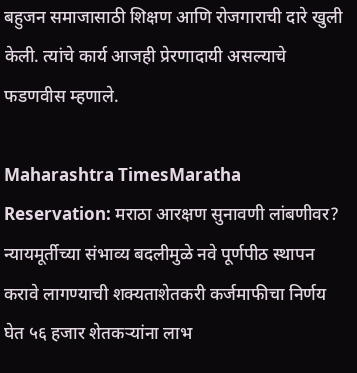बहुजन समाजासाठी शिक्षण आणि रोजगाराची दारे खुली केली. त्यांचे कार्य आजही प्रेरणादायी असल्याचे फडणवीस म्हणाले.

Maharashtra TimesMaratha Reservation: मराठा आरक्षण सुनावणी लांबणीवर? न्यायमूर्तीच्या संभाव्य बदलीमुळे नवे पूर्णपीठ स्थापन करावे लागण्याची शक्यताशेतकरी कर्जमाफीचा निर्णय घेत ५६ हजार शेतकऱ्यांना लाभ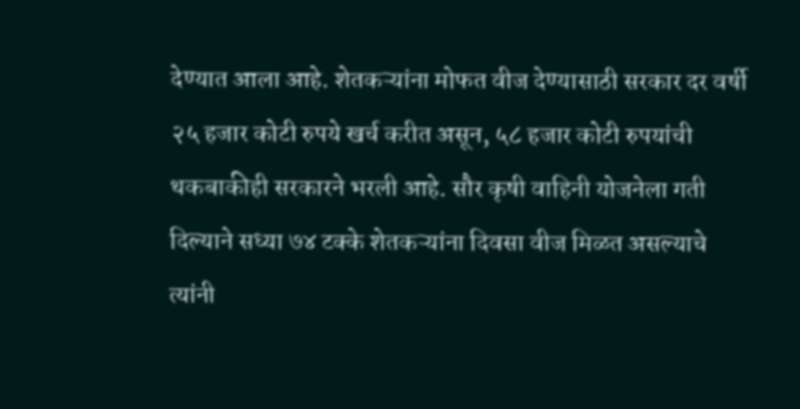देण्यात आला आहे. शेतकऱ्यांना मोफत वीज देण्यासाठी सरकार दर वर्षी २५ हजार कोटी रुपये खर्च करीत असून, ५८ हजार कोटी रुपयांची थकबाकीही सरकारने भरली आहे. सौर कृषी वाहिनी योजनेला गती दिल्याने सध्या ७४ टक्के शेतकऱ्यांना दिवसा वीज मिळत असल्याचे त्यांनी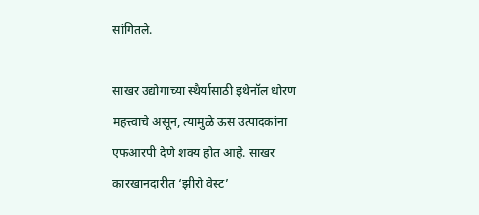सांगितले.

साखर उद्योगाच्या स्थैर्यासाठी इथेनॉल धोरण महत्त्वाचे असून, त्यामुळे ऊस उत्पादकांना एफआरपी देणे शक्य होत आहे. साखर कारखानदारीत ‘झीरो वेस्ट’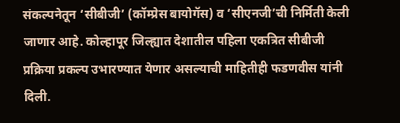संकल्पनेतून ‘सीबीजी’ (कॉम्प्रेस बायोगॅस) व ‘सीएनजी’ची निर्मिती केली जाणार आहे. कोल्हापूर जिल्ह्यात देशातील पहिला एकत्रित सीबीजी प्रक्रिया प्रकल्प उभारण्यात येणार असल्याची माहितीही फडणवीस यांनी दिली.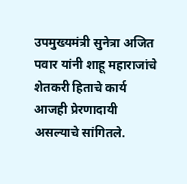उपमुख्यमंत्री सुनेत्रा अजित पवार यांनी शाहू महाराजांचे शेतकरी हिताचे कार्य आजही प्रेरणादायी असल्याचे सांगितले.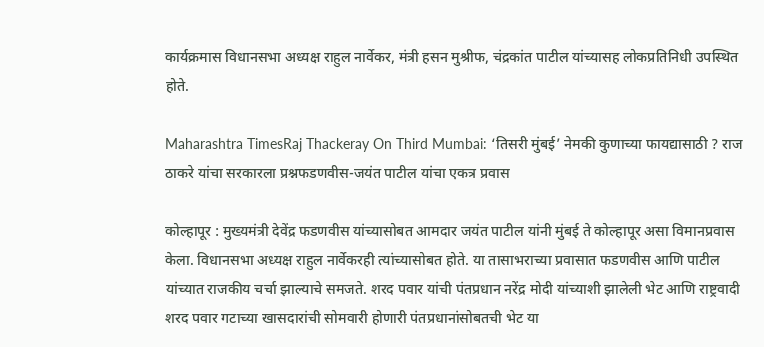कार्यक्रमास विधानसभा अध्यक्ष राहुल नार्वेकर, मंत्री हसन मुश्रीफ, चंद्रकांत पाटील यांच्यासह लोकप्रतिनिधी उपस्थित होते.

Maharashtra TimesRaj Thackeray On Third Mumbai: ‘तिसरी मुंबई’ नेमकी कुणाच्या फायद्यासाठी ? राज ठाकरे यांचा सरकारला प्रश्नफडणवीस-जयंत पाटील यांचा एकत्र प्रवास

कोल्हापूर : मुख्यमंत्री देवेंद्र फडणवीस यांच्यासोबत आमदार जयंत पाटील यांनी मुंबई ते कोल्हापूर असा विमानप्रवास केला. विधानसभा अध्यक्ष राहुल नार्वेकरही त्यांच्यासोबत होते. या तासाभराच्या प्रवासात फडणवीस आणि पाटील यांच्यात राजकीय चर्चा झाल्याचे समजते. शरद पवार यांची पंतप्रधान नरेंद्र मोदी यांच्याशी झालेली भेट आणि राष्ट्रवादी शरद पवार गटाच्या खासदारांची सोमवारी होणारी पंतप्रधानांसोबतची भेट या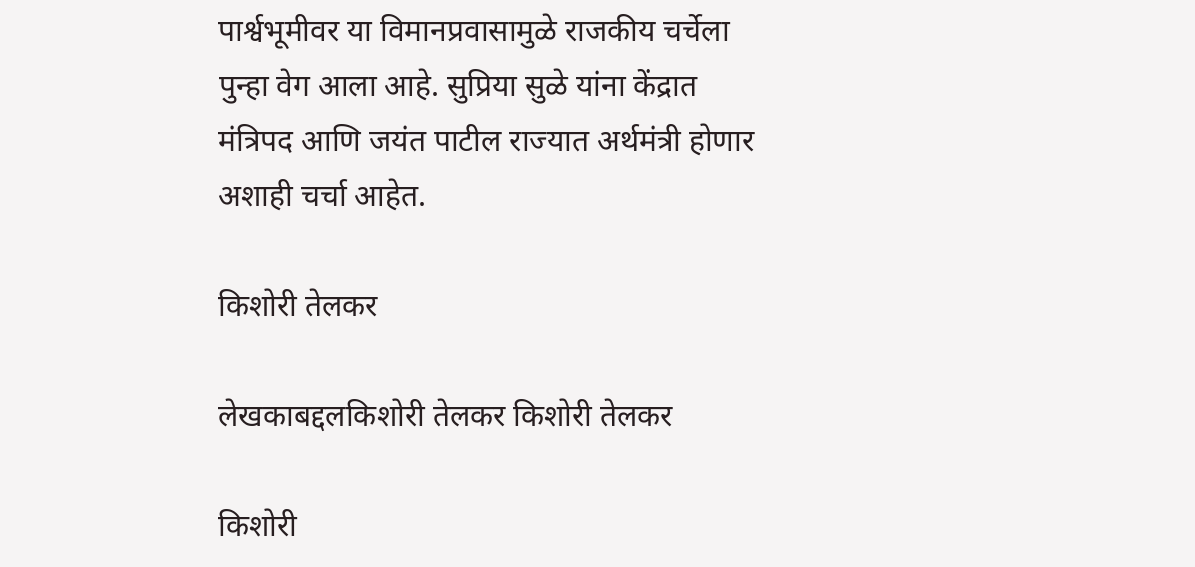पार्श्वभूमीवर या विमानप्रवासामुळे राजकीय चर्चेला पुन्हा वेग आला आहे. सुप्रिया सुळे यांना केंद्रात मंत्रिपद आणि जयंत पाटील राज्यात अर्थमंत्री होणार अशाही चर्चा आहेत.

किशोरी तेलकर

लेखकाबद्दलकिशोरी तेलकर किशोरी तेलकर

किशोरी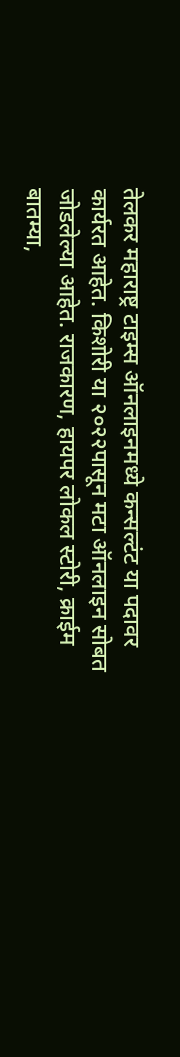तेलकर महाराष्ट्र टाइम्स ऑनलाइनमध्ये कन्सल्टंट या पदावर कार्यरत आहेत. किशोरी या २०२२पासून मटा ऑनलाइन सोबत जोडलेल्या आहेत. राजकारण, हायपर लोकल स्टोरी, क्राईम बातम्या,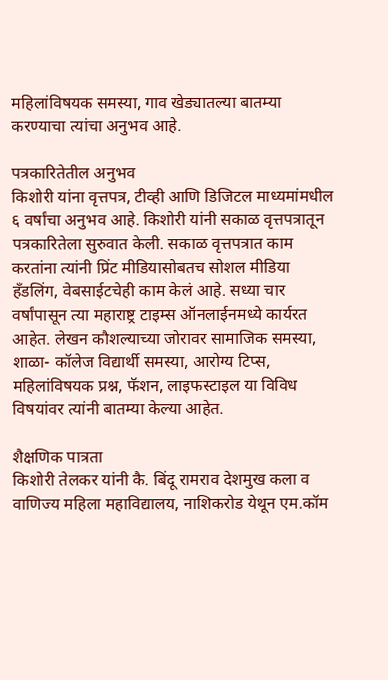महिलांविषयक समस्या, गाव खेड्यातल्या बातम्या करण्याचा त्यांचा अनुभव आहे.

पत्रकारितेतील अनुभव
किशोरी यांना वृत्तपत्र, टीव्ही आणि डिजिटल माध्यमांमधील ६ वर्षांचा अनुभव आहे. किशोरी यांनी सकाळ वृत्तपत्रातून पत्रकारितेला सुरुवात केली. सकाळ वृत्तपत्रात काम करतांना त्यांनी प्रिंट मीडियासोबतच सोशल मीडिया हॅंडलिंग, वेबसाईटचेही काम केलं आहे. सध्या चार वर्षांपासून त्या महाराष्ट्र टाइम्स ऑनलाईनमध्ये कार्यरत आहेत. लेखन कौशल्याच्या जोरावर सामाजिक समस्या, शाळा- कॉलेज विद्यार्थी समस्या, आरोग्य टिप्स, महिलांविषयक प्रश्न, फॅशन, लाइफस्टाइल या विविध विषयांवर त्यांनी बातम्या केल्या आहेत.

शैक्षणिक पात्रता
किशोरी तेलकर यांनी कै. बिंदू रामराव देशमुख कला व वाणिज्य महिला महाविद्यालय, नाशिकरोड येथून एम.कॉम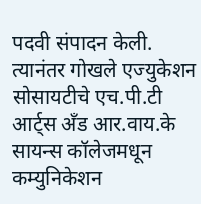पदवी संपादन केली. त्यानंतर गोखले एज्युकेशन सोसायटीचे एच.पी.टी आर्ट्स अँड आर.वाय.के सायन्स कॉलेजमधून कम्युनिकेशन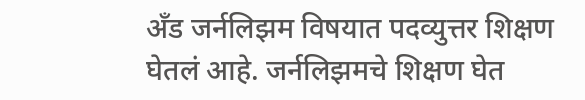अँड जर्नलिझम विषयात पदव्युत्तर शिक्षण घेतलं आहे. जर्नलिझमचे शिक्षण घेत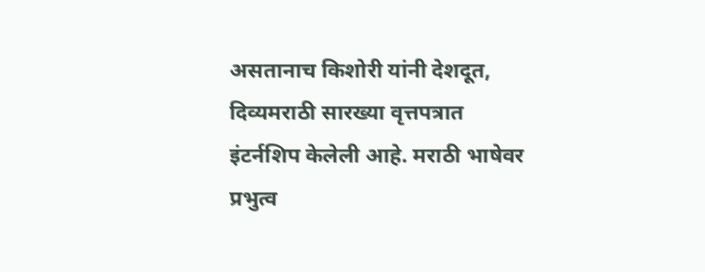असतानाच किशोरी यांनी देशदूत, दिव्यमराठी सारख्या वृत्तपत्रात इंटर्नशिप केलेली आहे. मराठी भाषेवर प्रभुत्व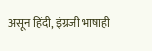असून हिंदी, इंग्रजी भाषाही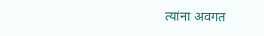त्यांना अवगत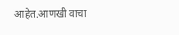आहेत.आणखी वाचा